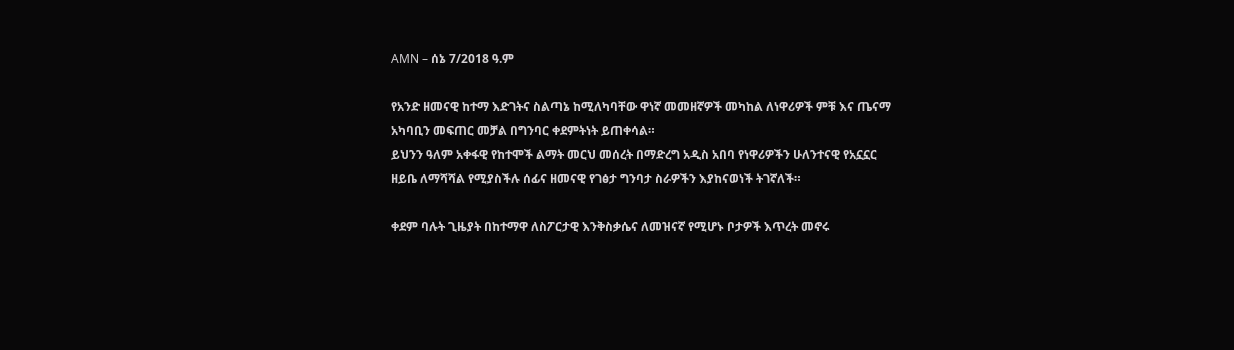AMN – ሰኔ 7/2018 ዓ.ም

የአንድ ዘመናዊ ከተማ እድገትና ስልጣኔ ከሚለካባቸው ዋነኛ መመዘኛዎች መካከል ለነዋሪዎች ምቹ እና ጤናማ አካባቢን መፍጠር መቻል በግንባር ቀደምትነት ይጠቀሳል።
ይህንን ዓለም አቀፋዊ የከተሞች ልማት መርህ መሰረት በማድረግ አዲስ አበባ የነዋሪዎችን ሁለንተናዊ የአኗኗር ዘይቤ ለማሻሻል የሚያስችሉ ሰፊና ዘመናዊ የገፅታ ግንባታ ስራዎችን እያከናወነች ትገኛለች።

ቀደም ባሉት ጊዜያት በከተማዋ ለስፖርታዊ እንቅስቃሴና ለመዝናኛ የሚሆኑ ቦታዎች እጥረት መኖሩ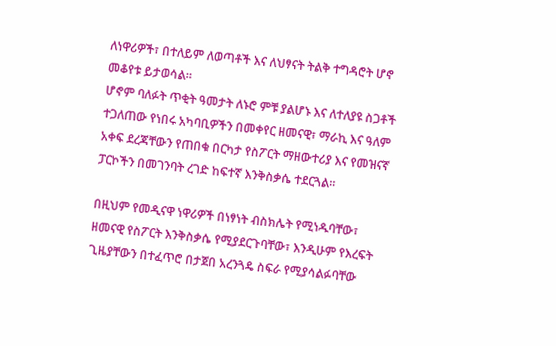ለነዋሪዎች፣ በተለይም ለወጣቶች እና ለህፃናት ትልቅ ተግዳሮት ሆኖ መቆየቱ ይታወሳል።
ሆኖም ባለፉት ጥቂት ዓመታት ለኑሮ ምቹ ያልሆኑ እና ለተለያዩ ስጋቶች ተጋለጠው የነበሩ አካባቢዎችን በመቀየር ዘመናዊ፣ ማራኪ እና ዓለም አቀፍ ደረጃቸውን የጠበቁ በርካታ የስፖርት ማዘውተሪያ እና የመዝናኛ ፓርኮችን በመገንባት ረገድ ከፍተኛ እንቅስቃሴ ተደርጓል።

በዚህም የመዲናዋ ነዋሪዎች በነፃነት ብስክሌት የሚነዱባቸው፣ ዘመናዊ የስፖርት እንቅስቃሴ የሚያደርጉባቸው፣ እንዲሁም የእረፍት ጊዜያቸውን በተፈጥሮ በታጀበ አረንጓዴ ስፍራ የሚያሳልፉባቸው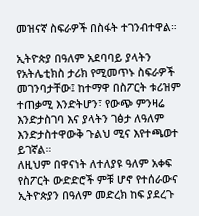መዝናኛ ስፍራዎች በስፋት ተገንብተዋል።

ኢትዮጵያ በዓለም አደባባይ ያላትን የአትሌቲክስ ታሪክ የሚመጥኑ ስፍራዎች መገንባታቸው፤ ከተማዋ በስፖርት ቱሪዝም ተጠቃሚ እንድትሆን፣ የውጭ ምንዛሬ እንድታስገባ እና ያላትን ገፅታ ለዓለም እንድታስተዋውቅ ጉልህ ሚና እየተጫወተ ይገኛል።
ለዚህም በዋናነት ለተለያዩ ዓለም አቀፍ የስፖርት ውድድሮች ምቹ ሆኖ የተሰራውና ኢትዮጵያን በዓለም መድረክ ከፍ ያደረጉ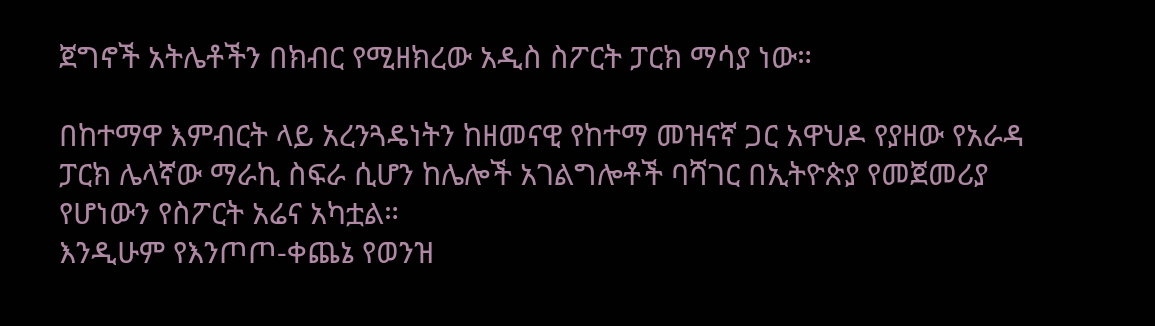ጀግኖች አትሌቶችን በክብር የሚዘክረው አዲስ ስፖርት ፓርክ ማሳያ ነው።

በከተማዋ እምብርት ላይ አረንጓዴነትን ከዘመናዊ የከተማ መዝናኛ ጋር አዋህዶ የያዘው የአራዳ ፓርክ ሌላኛው ማራኪ ስፍራ ሲሆን ከሌሎች አገልግሎቶች ባሻገር በኢትዮጵያ የመጀመሪያ የሆነውን የስፖርት አሬና አካቷል።
እንዲሁም የእንጦጦ-ቀጨኔ የወንዝ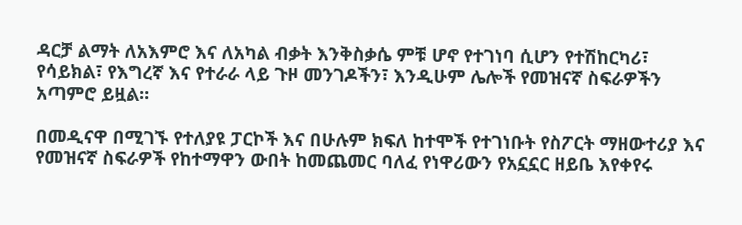ዳርቻ ልማት ለአእምሮ እና ለአካል ብቃት እንቅስቃሴ ምቹ ሆኖ የተገነባ ሲሆን የተሽከርካሪ፣ የሳይክል፣ የእግረኛ እና የተራራ ላይ ጉዞ መንገዶችን፣ እንዲሁም ሌሎች የመዝናኛ ስፍራዎችን አጣምሮ ይዟል።

በመዲናዋ በሚገኙ የተለያዩ ፓርኮች እና በሁሉም ክፍለ ከተሞች የተገነቡት የስፖርት ማዘውተሪያ እና የመዝናኛ ስፍራዎች የከተማዋን ውበት ከመጨመር ባለፈ የነዋሪውን የአኗኗር ዘይቤ እየቀየሩ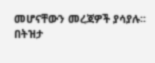መሆናቸውን መረጃዎች ያሳያሉ፡፡
በትዝታ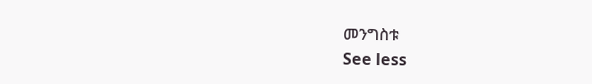መንግስቱ
See less